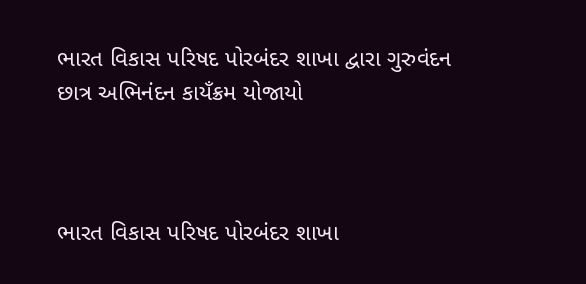ભારત વિકાસ પરિષદ પોરબંદર શાખા દ્વારા ગુરુવંદન છાત્ર અભિનંદન કાયઁક્રમ યોજાયો



ભારત વિકાસ પરિષદ પોરબંદર શાખા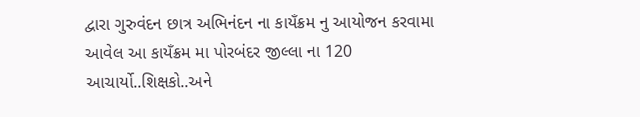દ્વારા ગુરુવંદન છાત્ર અભિનંદન ના કાયઁક્રમ નુ આયોજન કરવામા આવેલ આ કાયઁક્રમ મા પોરબંદર જીલ્લા ના 120 આચાર્યો..શિક્ષકો..અને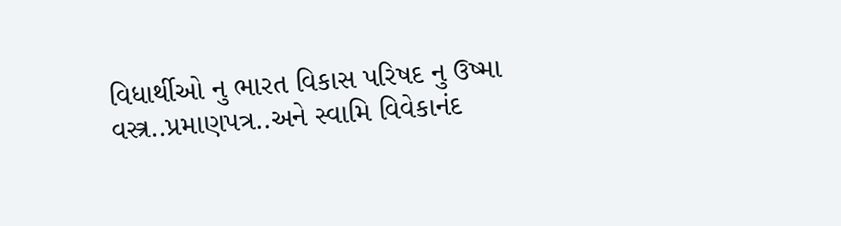વિધાર્થીઓ નુ ભારત વિકાસ પરિષદ નુ ઉષ્મા વસ્ત્ર..પ્રમાણપત્ર..અને સ્વામિ વિવેકાનંદ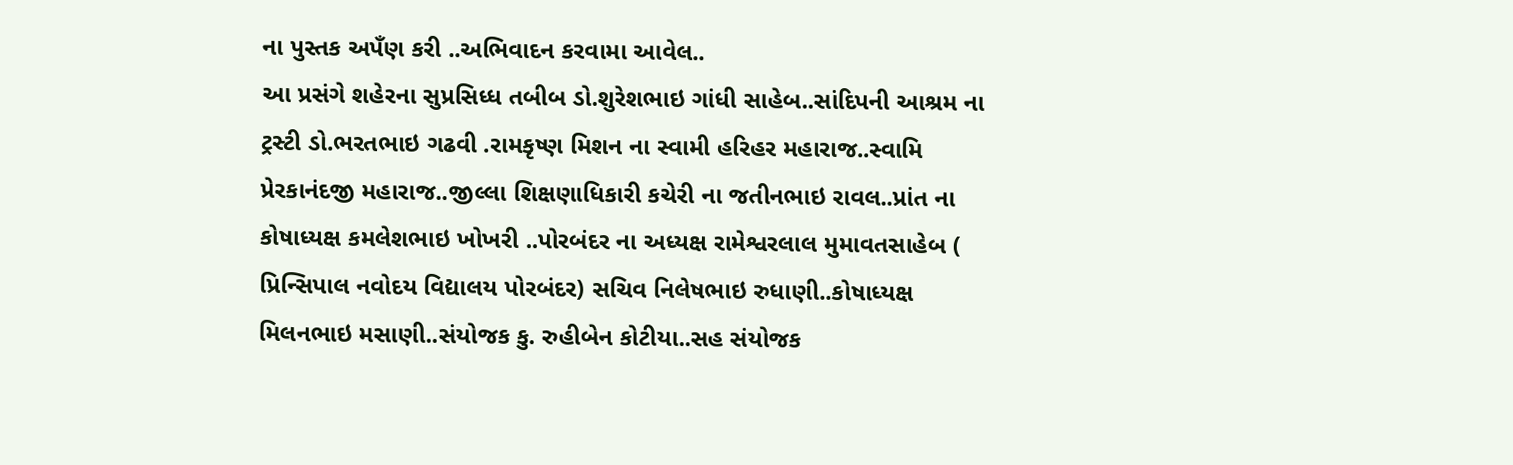ના પુસ્તક અપઁણ કરી ..અભિવાદન કરવામા આવેલ..
આ પ્રસંગે શહેરના સુપ્રસિધ્ધ તબીબ ડો.શુરેશભાઇ ગાંધી સાહેબ..સાંદિપની આશ્રમ ના ટ્રસ્ટી ડો.ભરતભાઇ ગઢવી .રામકૃષ્ણ મિશન ના સ્વામી હરિહર મહારાજ..સ્વામિ પ્રેરકાનંદજી મહારાજ..જીલ્લા શિક્ષણાધિકારી કચેરી ના જતીનભાઇ રાવલ..પ્રાંત ના કોષાધ્યક્ષ કમલેશભાઇ ખોખરી ..પોરબંદર ના અધ્યક્ષ રામેશ્વરલાલ મુમાવતસાહેબ ( પ્રિન્સિપાલ નવોદય વિદ્યાલય પોરબંદર) સચિવ નિલેષભાઇ રુધાણી..કોષાધ્યક્ષ મિલનભાઇ મસાણી..સંયોજક કુ. રુહીબેન કોટીયા..સહ સંયોજક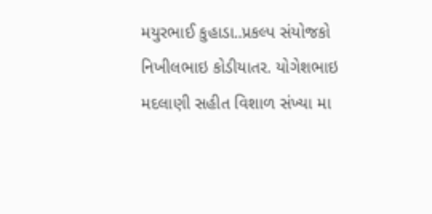મયુરભાઈ કુહાડા..પ્રકલ્પ સંયોજકો નિખીલભાઇ કોડીયાતર. યોગેશભાઇ મદલાણી સહીત વિશાળ સંખ્યા મા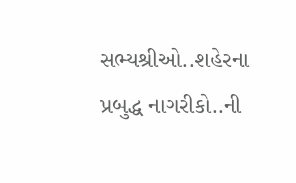સભ્યશ્રીઓ..શહેરના પ્રબુદ્ધ નાગરીકો..ની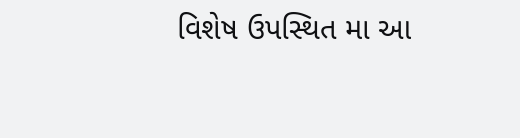વિશેષ ઉપસ્થિત મા આ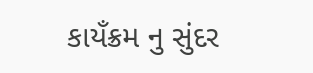કાયઁક્રમ નુ સુંદર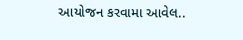આયોજન કરવામા આવેલ..